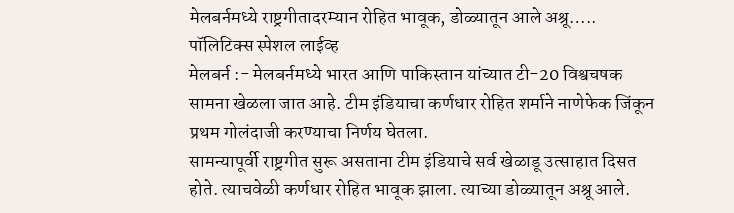मेलबर्नमध्ये राष्ट्रगीतादरम्यान रोहित भावूक, डोळ्यातून आले अश्रू…..
पॉलिटिक्स स्पेशल लाईव्ह
मेलबर्न :- मेलबर्नमध्ये भारत आणि पाकिस्तान यांच्यात टी-20 विश्वचषक सामना खेळला जात आहे. टीम इंडियाचा कर्णधार रोहित शर्माने नाणेफेक जिंकून प्रथम गोलंदाजी करण्याचा निर्णय घेतला.
सामन्यापूर्वी राष्ट्रगीत सुरू असताना टीम इंडियाचे सर्व खेळाडू उत्साहात दिसत होते. त्याचवेळी कर्णधार रोहित भावूक झाला. त्याच्या डोळ्यातून अश्रू आले.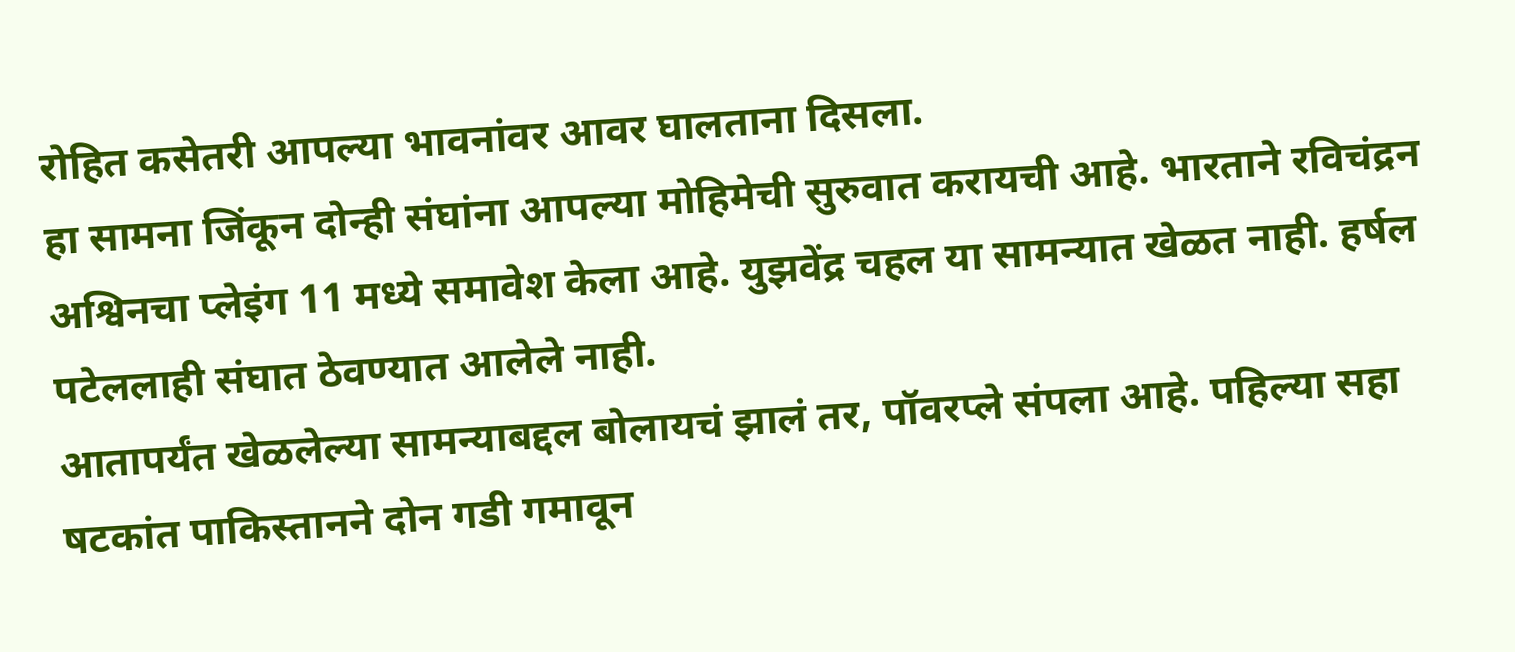रोहित कसेतरी आपल्या भावनांवर आवर घालताना दिसला.
हा सामना जिंकून दोन्ही संघांना आपल्या मोहिमेची सुरुवात करायची आहे. भारताने रविचंद्रन अश्विनचा प्लेइंग 11 मध्ये समावेश केला आहे. युझवेंद्र चहल या सामन्यात खेळत नाही. हर्षल पटेललाही संघात ठेवण्यात आलेले नाही.
आतापर्यंत खेळलेल्या सामन्याबद्दल बोलायचं झालं तर, पॉवरप्ले संपला आहे. पहिल्या सहा षटकांत पाकिस्तानने दोन गडी गमावून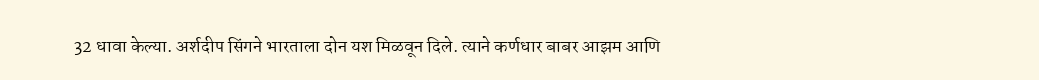32 धावा केल्या. अर्शदीप सिंगने भारताला दोन यश मिळवून दिले. त्याने कर्णधार बाबर आझम आणि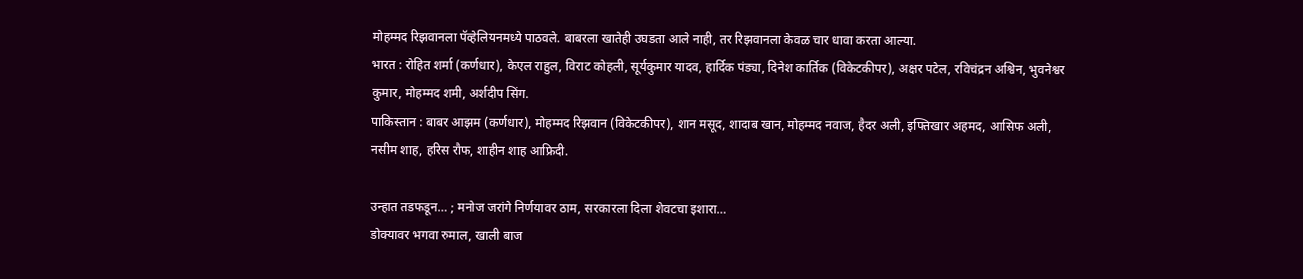मोहम्मद रिझवानला पॅव्हेलियनमध्ये पाठवले. बाबरला खातेही उघडता आले नाही, तर रिझवानला केवळ चार धावा करता आल्या.
भारत : रोहित शर्मा (कर्णधार), केएल राहुल, विराट कोहली, सूर्यकुमार यादव, हार्दिक पंड्या, दिनेश कार्तिक (विकेटकीपर), अक्षर पटेल, रविचंद्रन अश्विन, भुवनेश्वर कुमार, मोहम्मद शमी, अर्शदीप सिंग.
पाकिस्तान : बाबर आझम (कर्णधार), मोहम्मद रिझवान (विकेटकीपर), शान मसूद, शादाब खान, मोहम्मद नवाज, हैदर अली, इफ्तिखार अहमद, आसिफ अली, नसीम शाह, हरिस रौफ, शाहीन शाह आफ्रिदी.

उन्हात तडफडून… ; मनोज जरांगे निर्णयावर ठाम, सरकारला दिला शेवटचा इशारा…
डोक्यावर भगवा रुमाल, खाली बाज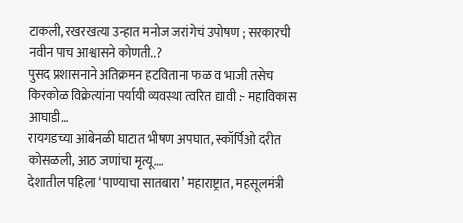टाकली, रखरखत्या उन्हात मनोज जरांगेचं उपोषण ; सरकारची नवीन पाच आश्वासने कोणती..?
पुसद प्रशासनाने अतिक्रमन हटविताना फळ व भाजी तसेच किरकोळ विक्रेत्यांना पर्यायी व्यवस्था त्वरित द्यावी :- महाविकास आघाडी…
रायगडच्या आंबेनळी घाटात भीषण अपघात, स्कॉर्पिओ दरीत कोसळली, आठ जणांचा मृत्यू….
देशातील पहिला ‘पाण्याचा सातबारा’ महाराष्ट्रात, महसूलमंत्री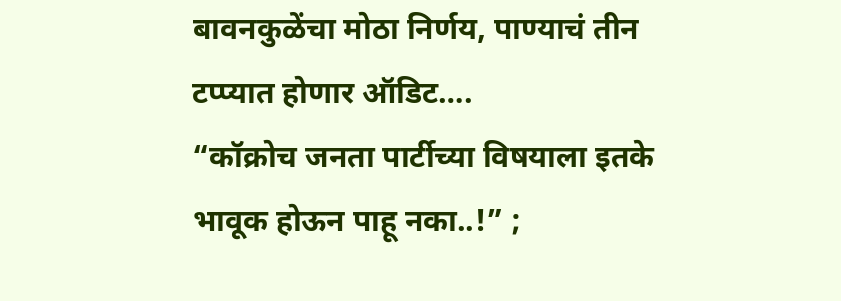बावनकुळेंचा मोठा निर्णय, पाण्याचं तीन टप्प्यात होणार ऑडिट….
“कॉक्रोच जनता पार्टीच्या विषयाला इतके भावूक होऊन पाहू नका..!” ;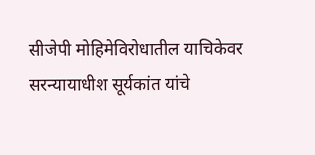सीजेपी मोहिमेविरोधातील याचिकेवर सरन्यायाधीश सूर्यकांत यांचे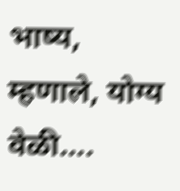भाष्य, म्हणाले, योग्य वेळी….